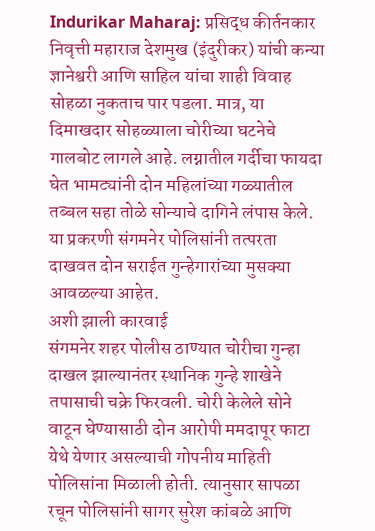Indurikar Maharaj: प्रसिद्ध कीर्तनकार निवृत्ती महाराज देशमुख (इंदुरीकर) यांची कन्या ज्ञानेश्वरी आणि साहिल यांचा शाही विवाह सोहळा नुकताच पार पडला. मात्र, या दिमाखदार सोहळ्याला चोरीच्या घटनेचे गालबोट लागले आहे. लग्नातील गर्दीचा फायदा घेत भामट्यांनी दोन महिलांच्या गळ्यातील तब्बल सहा तोळे सोन्याचे दागिने लंपास केले. या प्रकरणी संगमनेर पोलिसांनी तत्परता दाखवत दोन सराईत गुन्हेगारांच्या मुसक्या आवळल्या आहेत.
अशी झाली कारवाई
संगमनेर शहर पोलीस ठाण्यात चोरीचा गुन्हा दाखल झाल्यानंतर स्थानिक गुन्हे शाखेने तपासाची चक्रे फिरवली. चोरी केलेले सोने वाटून घेण्यासाठी दोन आरोपी ममदापूर फाटा येथे येणार असल्याची गोपनीय माहिती पोलिसांना मिळाली होती. त्यानुसार सापळा रचून पोलिसांनी सागर सुरेश कांबळे आणि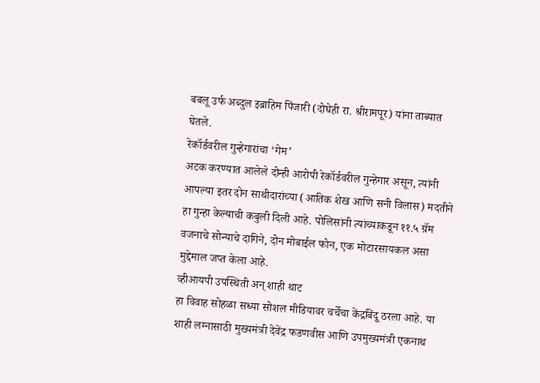बबलू उर्फ अब्दुल इब्राहिम पिंजारी (दोघेही रा. श्रीरामपूर) यांना ताब्यात घेतले.
रेकॉर्डवरील गुन्हेगारांचा ‘गेम’
अटक करण्यात आलेले दोन्ही आरोपी रेकॉर्डवरील गुन्हेगार असून, त्यांनी आपल्या इतर दोन साथीदारांच्या (आतिक शेख आणि सनी विलास) मदतीने हा गुन्हा केल्याची कबुली दिली आहे. पोलिसांनी त्यांच्याकडून ११.५ ग्रॅम वजनाचे सोन्याचे दागिने, दोन मोबाईल फोन, एक मोटारसायकल असा मुद्देमाल जप्त केला आहे.
व्हीआयपी उपस्थिती अन् शाही थाट
हा विवाह सोहळा सध्या सोशल मीडियावर चर्चेचा केंद्रबिंदू ठरला आहे. या शाही लग्नासाठी मुख्यमंत्री देवेंद्र फडणवीस आणि उपमुख्यमंत्री एकनाथ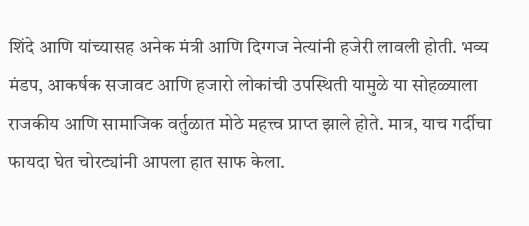शिंदे आणि यांच्यासह अनेक मंत्री आणि दिग्गज नेत्यांनी हजेरी लावली होती. भव्य मंडप, आकर्षक सजावट आणि हजारो लोकांची उपस्थिती यामुळे या सोहळ्याला राजकीय आणि सामाजिक वर्तुळात मोठे महत्त्व प्राप्त झाले होते. मात्र, याच गर्दीचा फायदा घेत चोरट्यांनी आपला हात साफ केला.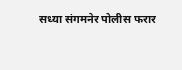सध्या संगमनेर पोलीस फरार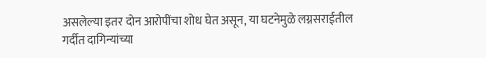असलेल्या इतर दोन आरोपींचा शोध घेत असून, या घटनेमुळे लग्नसराईतील गर्दीत दागिन्यांच्या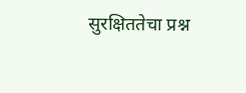सुरक्षिततेचा प्रश्न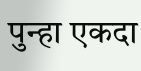पुन्हा एकदा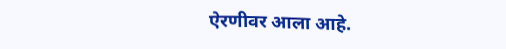ऐरणीवर आला आहे.